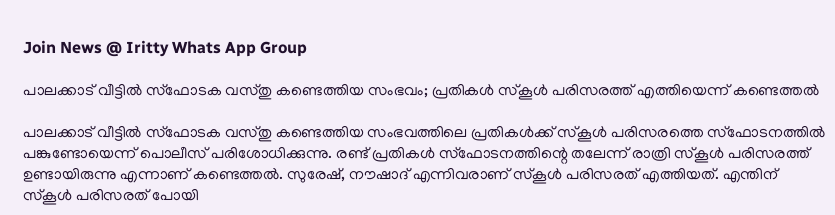Join News @ Iritty Whats App Group

പാലക്കാട് വീട്ടിൽ സ്ഫോടക വസ്തു കണ്ടെത്തിയ സംഭവം; പ്രതികൾ സ്കൂൾ പരിസരത്ത് എത്തിയെന്ന് കണ്ടെത്തൽ

പാലക്കാട് വീട്ടിൽ സ്ഫോടക വസ്തു കണ്ടെത്തിയ സംഭവത്തിലെ പ്രതികൾക്ക് സ്കൂൾ പരിസരത്തെ സ്ഫോടനത്തിൽ പങ്കുണ്ടോയെന്ന് പൊലീസ് പരിശോധിക്കുന്നു. രണ്ട് പ്രതികൾ സ്ഫോടനത്തിന്റെ തലേന്ന് രാത്രി സ്കൂൾ പരിസരത്ത് ഉണ്ടായിരുന്നു എന്നാണ് കണ്ടെത്തൽ. സുരേഷ്, നൗഷാദ് എന്നിവരാണ് സ്കൂൾ പരിസരത് എത്തിയത്. എന്തിന് സ്കൂൾ പരിസരത് പോയി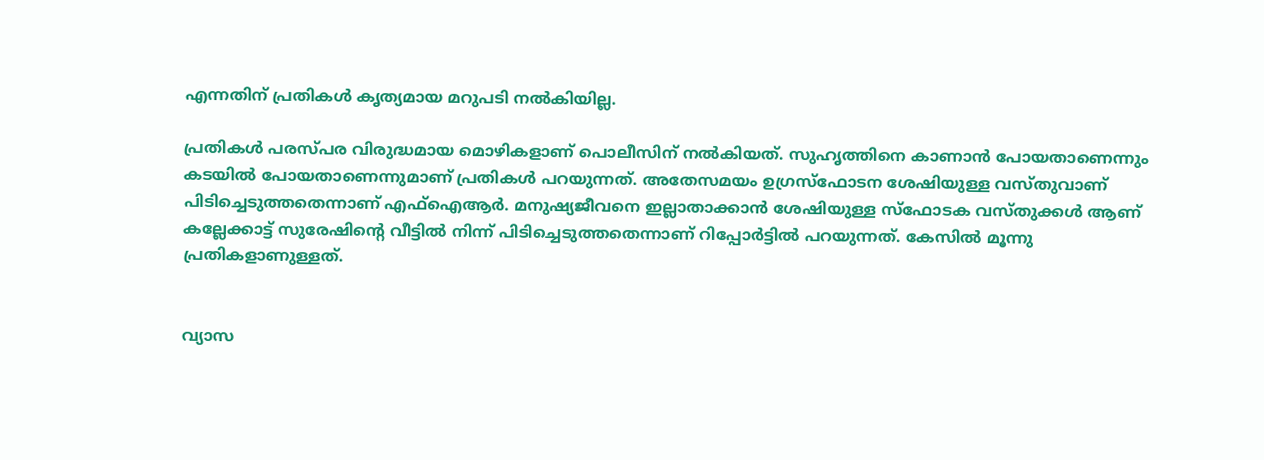എന്നതിന് പ്രതികൾ കൃത്യമായ മറുപടി നൽകിയില്ല.

പ്രതികൾ പരസ്പര വിരുദ്ധമായ മൊഴികളാണ് പൊലീസിന് നൽകിയത്. സുഹൃത്തിനെ കാണാൻ പോയതാണെന്നും കടയിൽ പോയതാണെന്നുമാണ് പ്രതികൾ പറയുന്നത്. അതേസമയം ഉഗ്രസ്ഫോടന ശേഷിയുള്ള വസ്തുവാണ് പിടിച്ചെടുത്തതെന്നാണ് എഫ്ഐആർ. മനുഷ്യജീവനെ ഇല്ലാതാക്കാൻ ശേഷിയുള്ള സ്ഫോടക വസ്തുക്കൾ ആണ് കല്ലേക്കാട്ട് സുരേഷിന്റെ വീട്ടിൽ നിന്ന് പിടിച്ചെടുത്തതെന്നാണ് റിപ്പോർട്ടിൽ പറയുന്നത്. കേസിൽ മൂന്നു പ്രതികളാണുള്ളത്.


വ്യാസ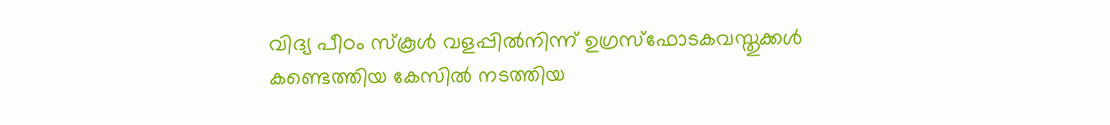വിദ്യ പീഠം സ്‌കൂൾ വളപ്പിൽനിന്ന് ഉഗ്രസ്‌ഫോടകവസ്തുക്കൾ കണ്ടെത്തിയ കേസിൽ നടത്തിയ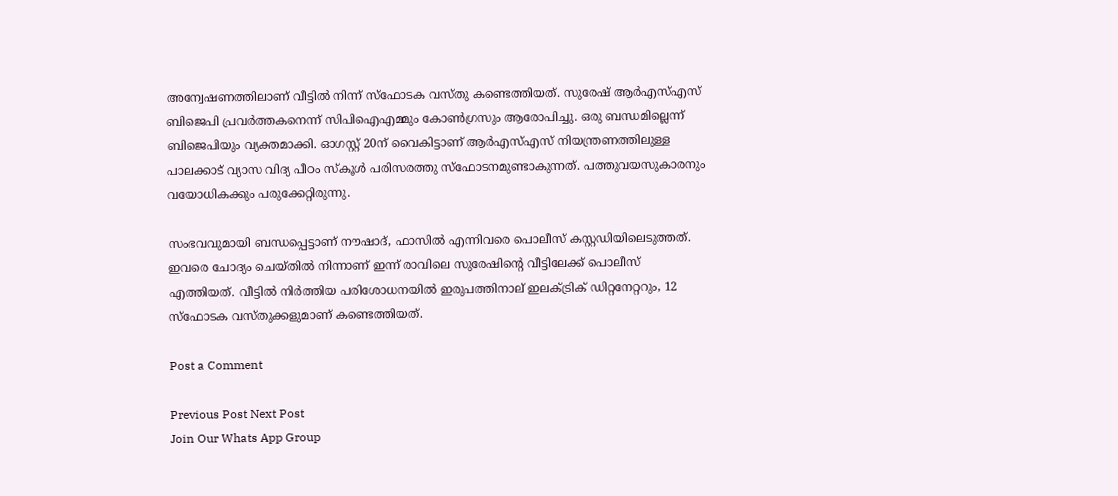അന്വേഷണത്തിലാണ് വീട്ടിൽ നിന്ന് സ്ഫോടക വസ്തു കണ്ടെത്തിയത്. സുരേഷ് ആർഎസ്എസ് ബിജെപി പ്രവർത്തകനെന്ന് സിപിഐഎമ്മും കോൺഗ്രസും ആരോപിച്ചു. ഒരു ബന്ധമില്ലെന്ന് ബിജെപിയും വ്യക്തമാക്കി. ഓഗസ്റ്റ് 20ന് വൈകിട്ടാണ് ആർഎസ്എസ് നിയന്ത്രണത്തിലുള്ള പാലക്കാട് വ്യാസ വിദ്യ പീഠം സ്‌കൂൾ പരിസരത്തു സ്‌ഫോടനമുണ്ടാകുന്നത്. പത്തുവയസുകാരനും വയോധികക്കും പരുക്കേറ്റിരുന്നു.

സംഭവവുമായി ബന്ധപ്പെട്ടാണ് നൗഷാദ്, ഫാസിൽ എന്നിവരെ പൊലീസ് കസ്റ്റഡിയിലെടുത്തത്. ഇവരെ ചോദ്യം ചെയ്തിൽ നിന്നാണ് ഇന്ന് രാവിലെ സുരേഷിന്റെ വീട്ടിലേക്ക് പൊലീസ് എത്തിയത്. വീട്ടിൽ നിർത്തിയ പരിശോധനയിൽ ഇരുപത്തിനാല് ഇലക്ട്രിക് ഡിറ്റനേറ്ററും, 12 സ്‌ഫോടക വസ്തുക്കളുമാണ് കണ്ടെത്തിയത്.

Post a Comment

Previous Post Next Post
Join Our Whats App Group